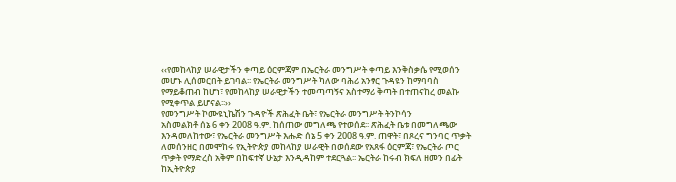‹‹የመከላከያ ሠራዊታችን ቀጣይ ዕርምጃም በኤርትራ መንግሥት ቀጣይ እንቅስቃሴ የሚወሰን መሆኑ ሊሰመርበት ይገባል፡፡ የኤርትራ መንግሥት ካለው ባሕሪ አንፃር ጉዳዩን ከማባባስ የማይቆጠብ ከሆነ፣ የመከላከያ ሠራዊታችን ተመጣጣኝና አስተማሪ ቅጣት በተጠናከረ መልኩ የሚቀጥል ይሆናል፡፡››
የመንግሥት ኮሙዩኒኬሽን ጉዳዮች ጽሕፈት ቤት፣ የኤርትራ መንግሥት ትንኮሳን
አስመልክቶ ሰኔ 6 ቀን 2008 ዓ.ም. ከሰጠው መግለጫ የተወሰደ፡፡ ጽሕፈት ቤቱ በመግለጫው እንዳመለከተው፣ የኤርትራ መንግሥት እሑድ ሰኔ 5 ቀን 2008 ዓ.ም. ጠዋት፣ በጾረና ግንባር ጥቃት ለመሰንዘር በመሞከሩ የኢትዮጵያ መከላከያ ሠራዊት በወሰደው የአጸፋ ዕርምጃ፣ የኤርትራ ጦር ጥቃት የማድረስ አቅም በከፍተኛ ሁኔታ እንዲዳከም ተደርጓል፡፡ ኤርትራ ከሩብ ክፍለ ዘመን በፊት ከኢትዮጵያ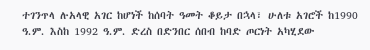ተገንጥላ ሉአላዊ አገር ከሆነች ከሰባት ዓመት ቆይታ በኋላ፣ ሁለቱ አገሮች ከ1990 ዓ.ም. እስከ 1992 ዓ.ም. ድረስ በድንበር ሰበብ ከባድ ጦርነት አካሂደው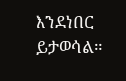እንደነበር ይታወሳል።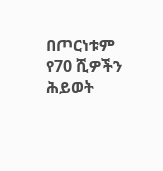በጦርነቱም የ70 ሺዎችን ሕይወት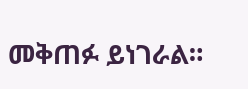መቅጠፉ ይነገራል።